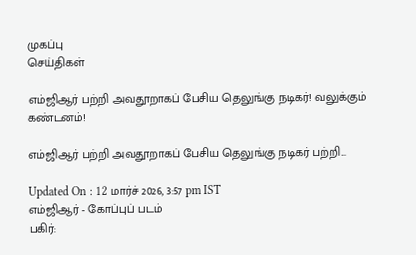முகப்பு
செய்திகள்

எம்ஜிஆர் பற்றி அவதூறாகப் பேசிய தெலுங்கு நடிகர்! வலுக்கும் கண்டனம்!

எம்ஜிஆர் பற்றி அவதூறாகப் பேசிய தெலுங்கு நடிகர் பற்றி...

Updated On : 12 மார்ச் 2026, 3:57 pm IST
எம்ஜிஆர் - கோப்புப் படம்
பகிர்: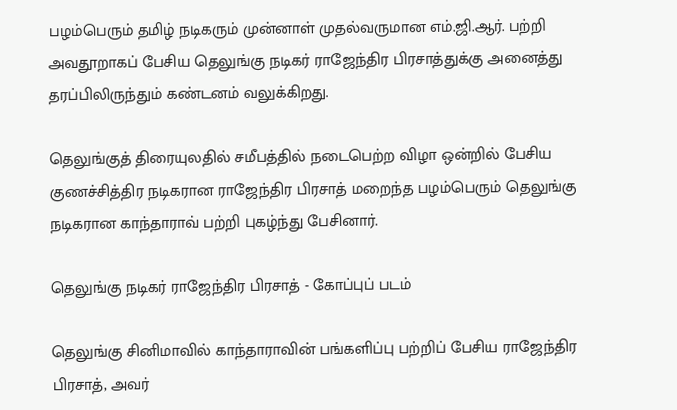பழம்பெரும் தமிழ் நடிகரும் முன்னாள் முதல்வருமான எம்.ஜி.ஆர். பற்றி அவதூறாகப் பேசிய தெலுங்கு நடிகர் ராஜேந்திர பிரசாத்துக்கு அனைத்து தரப்பிலிருந்தும் கண்டனம் வலுக்கிறது.

தெலுங்குத் திரையுலதில் சமீபத்தில் நடைபெற்ற விழா ஒன்றில் பேசிய குணச்சித்திர நடிகரான ராஜேந்திர பிரசாத் மறைந்த பழம்பெரும் தெலுங்கு நடிகரான காந்தாராவ் பற்றி புகழ்ந்து பேசினார்.

தெலுங்கு நடிகர் ராஜேந்திர பிரசாத் - கோப்புப் படம்

தெலுங்கு சினிமாவில் காந்தாராவின் பங்களிப்பு பற்றிப் பேசிய ராஜேந்திர பிரசாத், அவர்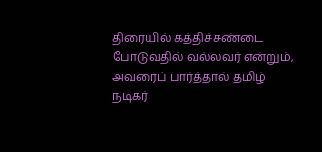திரையில் கத்திச்சண்டை போடுவதில் வல்லவர் என்றும், அவரைப் பார்த்தால் தமிழ் நடிகர்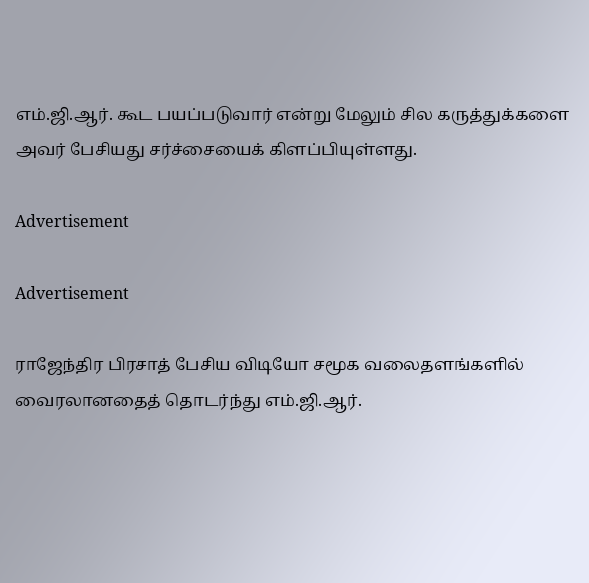எம்.ஜி.ஆர். கூட பயப்படுவார் என்று மேலும் சில கருத்துக்களை அவர் பேசியது சர்ச்சையைக் கிளப்பியுள்ளது.

Advertisement

Advertisement

ராஜேந்திர பிரசாத் பேசிய விடியோ சமூக வலைதளங்களில் வைரலானதைத் தொடர்ந்து எம்.ஜி.ஆர்.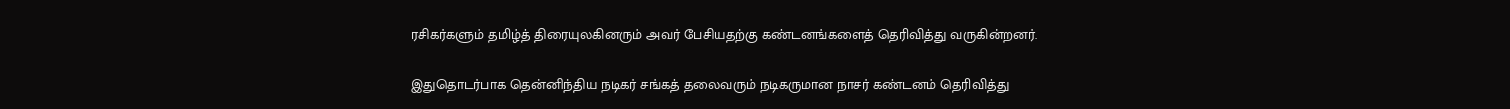ரசிகர்களும் தமிழ்த் திரையுலகினரும் அவர் பேசியதற்கு கண்டனங்களைத் தெரிவித்து வருகின்றனர்.

இதுதொடர்பாக தென்னிந்திய நடிகர் சங்கத் தலைவரும் நடிகருமான நாசர் கண்டனம் தெரிவித்து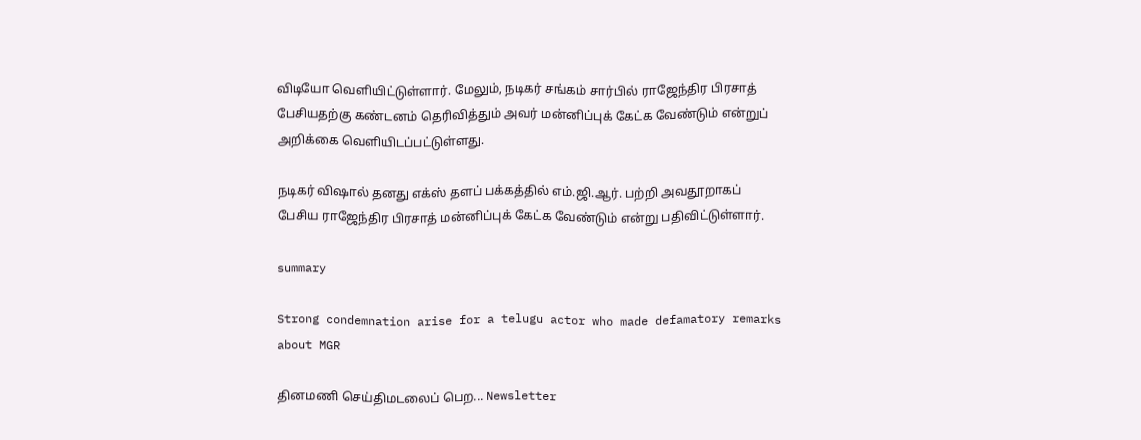விடியோ வெளியிட்டுள்ளார். மேலும், நடிகர் சங்கம் சார்பில் ராஜேந்திர பிரசாத் பேசியதற்கு கண்டனம் தெரிவித்தும் அவர் மன்னிப்புக் கேட்க வேண்டும் என்றுப் அறிக்கை வெளியிடப்பட்டுள்ளது.

நடிகர் விஷால் தனது எக்ஸ் தளப் பக்கத்தில் எம்.ஜி.ஆர். பற்றி அவதூறாகப் பேசிய ராஜேந்திர பிரசாத் மன்னிப்புக் கேட்க வேண்டும் என்று பதிவிட்டுள்ளார்.

summary

Strong condemnation arise for a telugu actor who made defamatory remarks about MGR

தினமணி செய்திமடலைப் பெற... Newsletter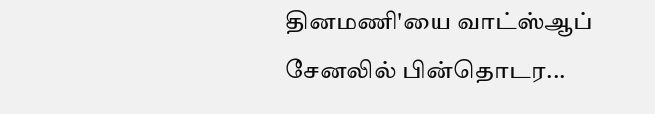தினமணி'யை வாட்ஸ்ஆப் சேனலில் பின்தொடர...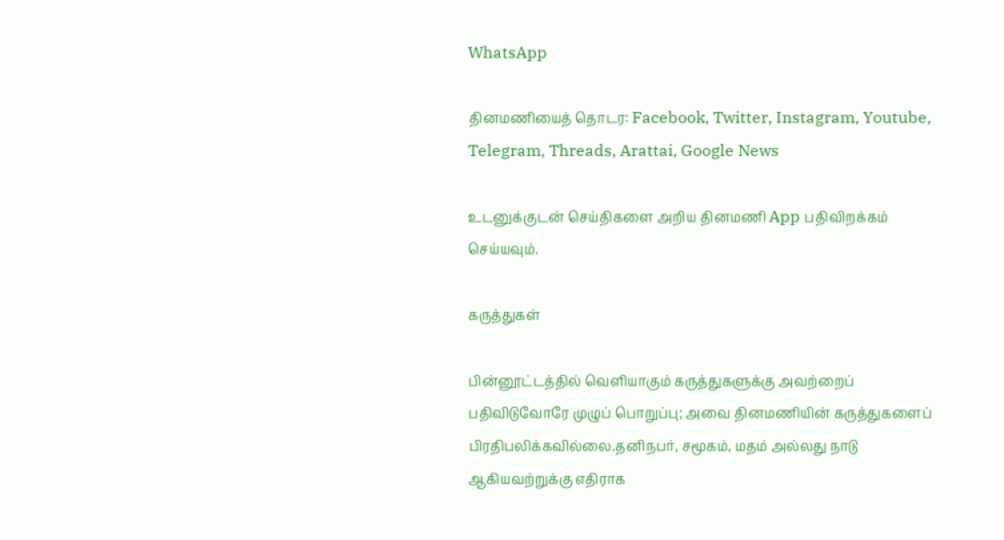WhatsApp

தினமணியைத் தொடர: Facebook, Twitter, Instagram, Youtube, Telegram, Threads, Arattai, Google News

உடனுக்குடன் செய்திகளை அறிய தினமணி App பதிவிறக்கம் செய்யவும்.

கருத்துகள்

பின்னூட்டத்தில் வெளியாகும் கருத்துகளுக்கு அவற்றைப் பதிவிடுவோரே முழுப் பொறுப்பு; அவை தினமணியின் கருத்துகளைப் பிரதிபலிக்கவில்லை.தனிநபர், சமூகம், மதம் அல்லது நாடு ஆகியவற்றுக்கு எதிராக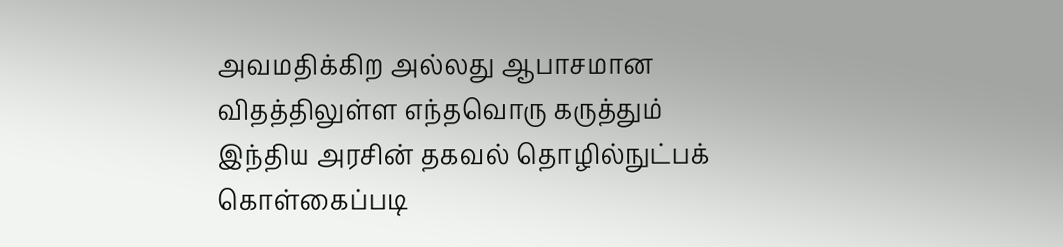அவமதிக்கிற அல்லது ஆபாசமான விதத்திலுள்ள எந்தவொரு கருத்தும் இந்திய அரசின் தகவல் தொழில்நுட்பக் கொள்கைப்படி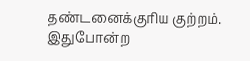தண்டனைக்குரிய குற்றம். இதுபோன்ற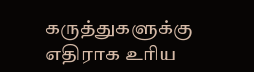கருத்துகளுக்கு எதிராக உரிய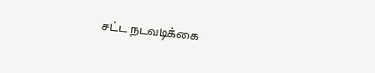சட்ட நடவடிக்கை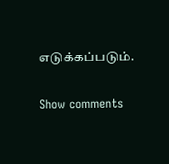எடுக்கப்படும்.

Show comments